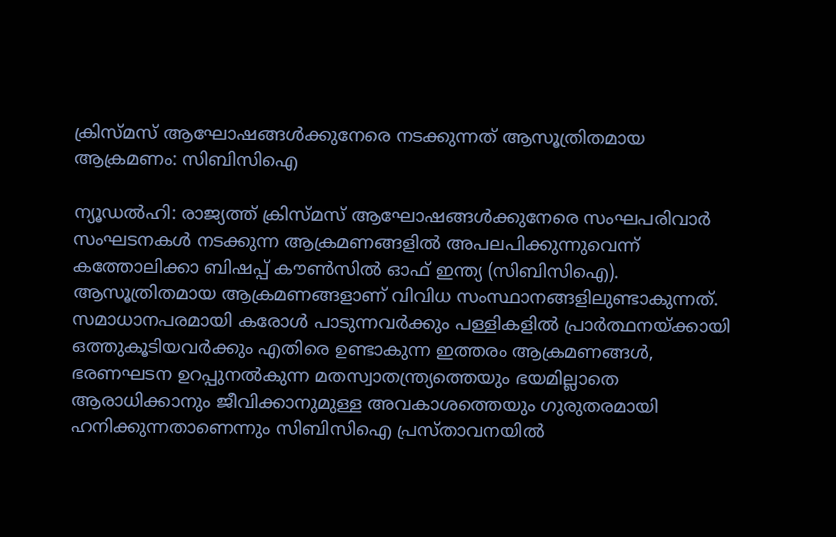ക്രിസ്മസ് ആഘോഷങ്ങൾക്കുനേരെ നടക്കുന്നത് ആസൂത്രിതമായ ആക്രമണം: സിബിസിഐ

ന്യൂഡൽഹി: രാജ്യത്ത് ക്രിസ്മസ് ആഘോഷങ്ങൾക്കുനേരെ സംഘപരിവാർ സംഘടനകൾ നടക്കുന്ന ആക്രമണങ്ങളിൽ അപലപിക്കുന്നുവെന്ന് കത്തോലിക്കാ ബിഷപ്പ് കൗൺസിൽ ഓഫ് ഇന്ത്യ (സിബിസിഐ). ആസൂത്രിതമായ ആക്രമണങ്ങളാണ് വിവിധ സംസ്ഥാനങ്ങളിലുണ്ടാകുന്നത്. സമാധാനപരമായി കരോൾ പാടുന്നവർക്കും പള്ളികളിൽ പ്രാർത്ഥനയ്ക്കായി ഒത്തുകൂടിയവർക്കും എതിരെ ഉണ്ടാകുന്ന ഇത്തരം ആക്രമണങ്ങൾ, ഭരണഘടന ഉറപ്പുനൽകുന്ന മതസ്വാതന്ത്ര്യത്തെയും ഭയമില്ലാതെ ആരാധിക്കാനും ജീവിക്കാനുമുള്ള അവകാശത്തെയും ഗുരുതരമായി ഹനിക്കുന്നതാണെന്നും സിബിസിഐ പ്രസ്താവനയിൽ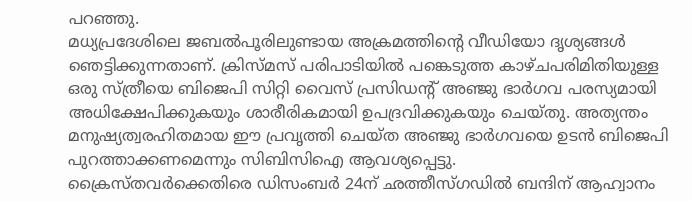പറഞ്ഞു.
മധ്യപ്രദേശിലെ ജബൽപൂരിലുണ്ടായ അക്രമത്തിന്റെ വീഡിയോ ദൃശ്യങ്ങൾ ഞെട്ടിക്കുന്നതാണ്. ക്രിസ്മസ് പരിപാടിയിൽ പങ്കെടുത്ത കാഴ്ചപരിമിതിയുള്ള ഒരു സ്ത്രീയെ ബിജെപി സിറ്റി വൈസ് പ്രസിഡന്റ് അഞ്ജു ഭാർഗവ പരസ്യമായി അധിക്ഷേപിക്കുകയും ശാരീരികമായി ഉപദ്രവിക്കുകയും ചെയ്തു. അത്യന്തം മനുഷ്യത്വരഹിതമായ ഈ പ്രവൃത്തി ചെയ്ത അഞ്ജു ഭാർഗവയെ ഉടൻ ബിജെപി പുറത്താക്കണമെന്നും സിബിസിഐ ആവശ്യപ്പെട്ടു.
ക്രൈസ്തവർക്കെതിരെ ഡിസംബർ 24ന് ഛത്തീസ്ഗഡിൽ ബന്ദിന് ആഹ്വാനം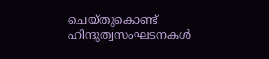ചെയ്തുകൊണ്ട് ഹിന്ദുത്വസംഘടനകൾ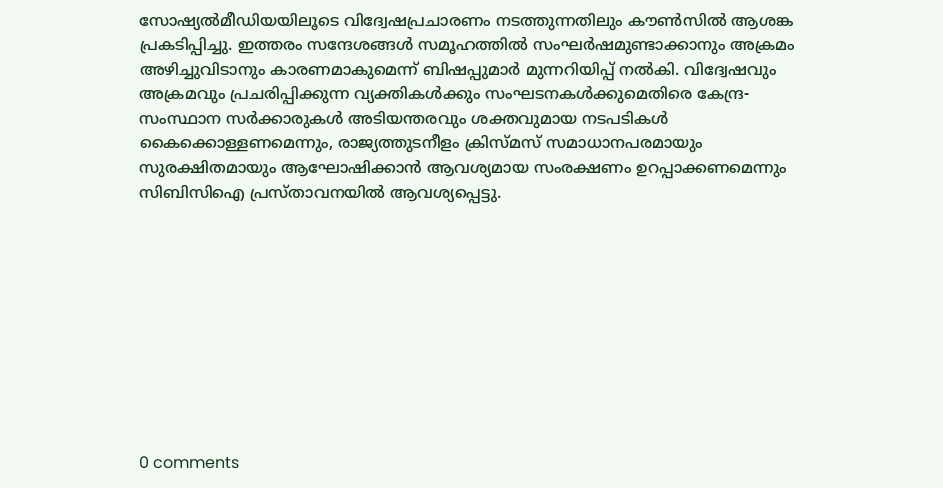സോഷ്യൽമീഡിയയിലൂടെ വിദ്വേഷപ്രചാരണം നടത്തുന്നതിലും കൗൺസിൽ ആശങ്ക പ്രകടിപ്പിച്ചു. ഇത്തരം സന്ദേശങ്ങൾ സമൂഹത്തിൽ സംഘർഷമുണ്ടാക്കാനും അക്രമം അഴിച്ചുവിടാനും കാരണമാകുമെന്ന് ബിഷപ്പുമാർ മുന്നറിയിപ്പ് നൽകി. വിദ്വേഷവും അക്രമവും പ്രചരിപ്പിക്കുന്ന വ്യക്തികൾക്കും സംഘടനകൾക്കുമെതിരെ കേന്ദ്ര-സംസ്ഥാന സർക്കാരുകൾ അടിയന്തരവും ശക്തവുമായ നടപടികൾ കൈക്കൊള്ളണമെന്നും, രാജ്യത്തുടനീളം ക്രിസ്മസ് സമാധാനപരമായും സുരക്ഷിതമായും ആഘോഷിക്കാൻ ആവശ്യമായ സംരക്ഷണം ഉറപ്പാക്കണമെന്നും സിബിസിഐ പ്രസ്താവനയിൽ ആവശ്യപ്പെട്ടു.










0 comments